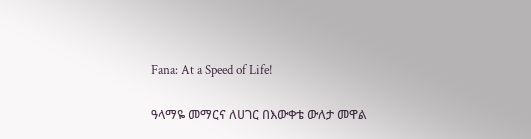Fana: At a Speed of Life!

ዓላማዬ መማርና ለሀገር በእውቀቴ ውለታ መዋል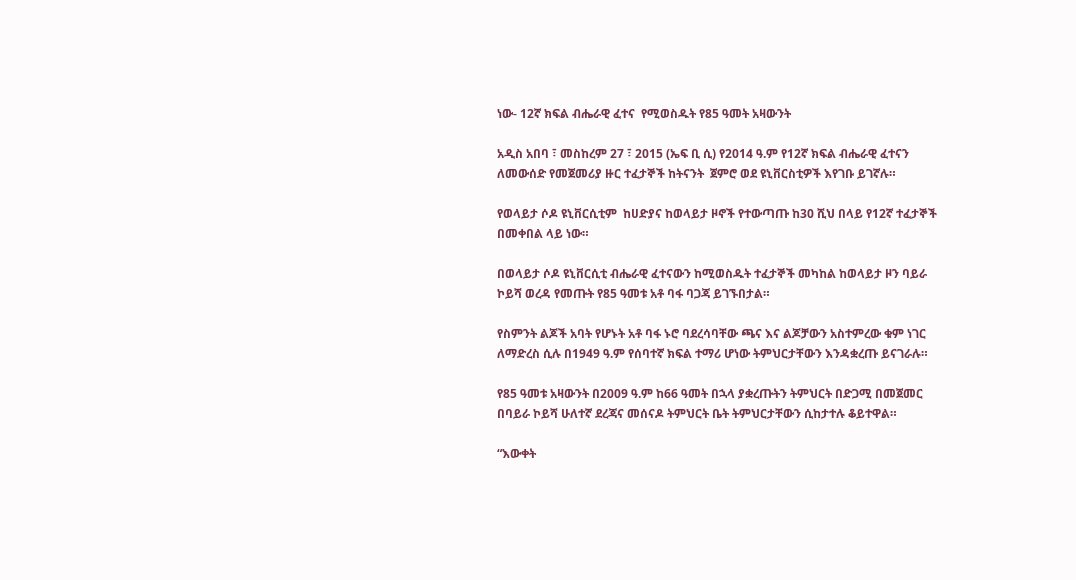ነው- 12ኛ ክፍል ብሔራዊ ፈተና  የሚወስዱት የ85 ዓመት አዛውንት

አዲስ አበባ ፣ መስከረም 27 ፣ 2015 (ኤፍ ቢ ሲ) የ2014 ዓ.ም የ12ኛ ክፍል ብሔራዊ ፈተናን ለመውሰድ የመጀመሪያ ዙር ተፈታኞች ከትናንት  ጀምሮ ወደ ዩኒቨርስቲዎች እየገቡ ይገኛሉ።

የወላይታ ሶዶ ዩኒቨርሲቲም  ከሀድያና ከወላይታ ዞኖች የተውጣጡ ከ30 ሺህ በላይ የ12ኛ ተፈታኞች በመቀበል ላይ ነው።

በወላይታ ሶዶ ዩኒቨርሲቲ ብሔራዊ ፈተናውን ከሚወስዱት ተፈታኞች መካከል ከወላይታ ዞን ባይራ ኮይሻ ወረዳ የመጡት የ85 ዓመቱ አቶ ባፋ ባጋጃ ይገኙበታል።

የስምንት ልጆች አባት የሆኑት አቶ ባፋ ኑሮ ባደረሳባቸው ጫና እና ልጆቻውን አስተምረው ቁም ነገር ለማድረስ ሲሉ በ1949 ዓ.ም የሰባተኛ ክፍል ተማሪ ሆነው ትምህርታቸውን እንዳቋረጡ ይናገራሉ።

የ85 ዓመቱ አዛውንት በ2009 ዓ.ም ከ66 ዓመት በኋላ ያቋረጡትን ትምህርት በድጋሚ በመጀመር በባይራ ኮይሻ ሁለተኛ ደረጃና መሰናዶ ትምህርት ቤት ትምህርታቸውን ሲከታተሉ ቆይተዋል።

“እውቀት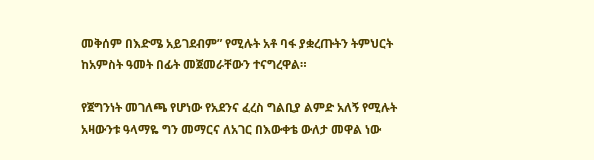መቅሰም በእድሜ አይገደብም” የሚሉት አቶ ባፋ ያቋረጡትን ትምህርት ከአምስት ዓመት በፊት መጀመራቸውን ተናግረዋል።

የጀግንነት መገለጫ የሆነው የአደንና ፈረስ ግልቢያ ልምድ አለኝ የሚሉት አዛውንቱ ዓላማዬ ግን መማርና ለአገር በእውቀቴ ውለታ መዋል ነው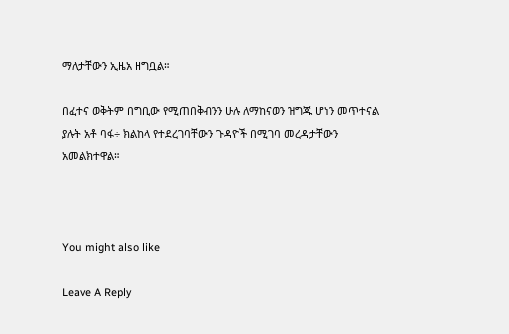ማለታቸውን ኢዜአ ዘግቧል።

በፈተና ወቅትም በግቢው የሚጠበቅብንን ሁሉ ለማከናወን ዝግጁ ሆነን መጥተናል ያሉት አቶ ባፋ÷ ክልከላ የተደረገባቸውን ጉዳዮች በሚገባ መረዳታቸውን አመልክተዋል።



You might also like

Leave A Reply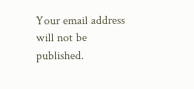Your email address will not be published.